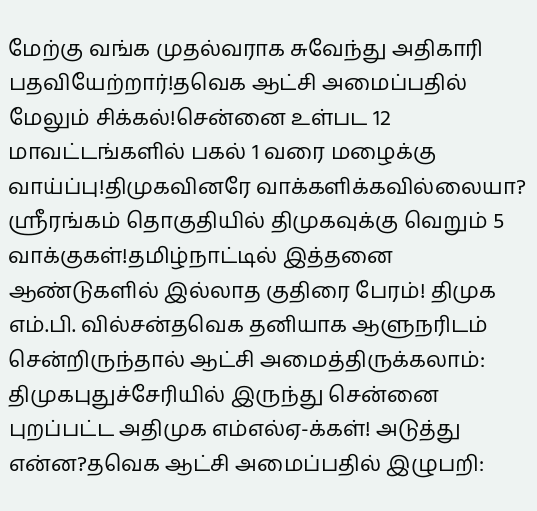மேற்கு வங்க முதல்வராக சுவேந்து அதிகாரி பதவியேற்றார்!தவெக ஆட்சி அமைப்பதில் மேலும் சிக்கல்!சென்னை உள்பட 12 மாவட்டங்களில் பகல் 1 வரை மழைக்கு வாய்ப்பு!திமுகவினரே வாக்களிக்கவில்லையா? ஸ்ரீரங்கம் தொகுதியில் திமுகவுக்கு வெறும் 5 வாக்குகள்!தமிழ்நாட்டில் இத்தனை ஆண்டுகளில் இல்லாத குதிரை பேரம்! திமுக எம்.பி. வில்சன்தவெக தனியாக ஆளுநரிடம் சென்றிருந்தால் ஆட்சி அமைத்திருக்கலாம்: திமுகபுதுச்சேரியில் இருந்து சென்னை புறப்பட்ட அதிமுக எம்எல்ஏ-க்கள்! அடுத்து என்ன?தவெக ஆட்சி அமைப்பதில் இழுபறி: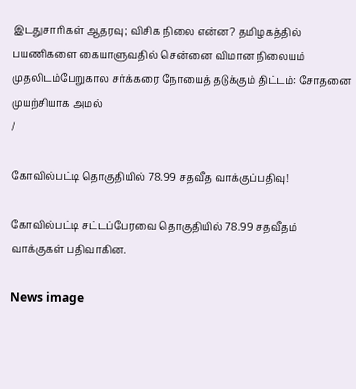இடதுசாரிகள் ஆதரவு; விசிக நிலை என்ன? தமிழகத்தில் பயணிகளை கையாளுவதில் சென்னை விமான நிலையம் முதலிடம்பேறுகால சர்க்கரை நோயைத் தடுக்கும் திட்டம்: சோதனை முயற்சியாக அமல்
/

கோவில்பட்டி தொகுதியில் 78.99 சதவீத வாக்குப்பதிவு!

கோவில்பட்டி சட்டப்பேரவை தொகுதியில் 78.99 சதவீதம் வாக்குகள் பதிவாகின.

News image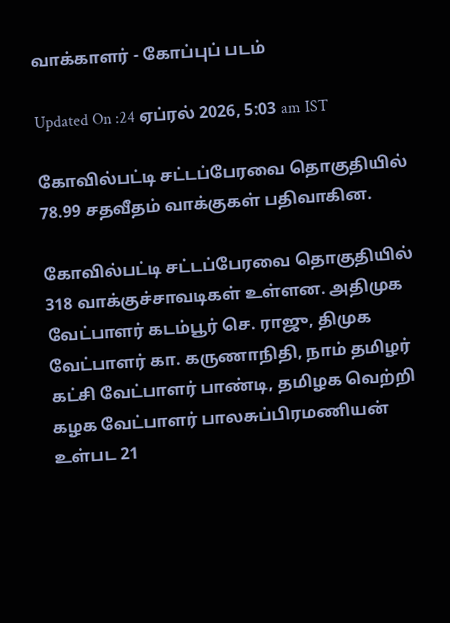வாக்காளர் - கோப்புப் படம்

Updated On :24 ஏப்ரல் 2026, 5:03 am IST

கோவில்பட்டி சட்டப்பேரவை தொகுதியில் 78.99 சதவீதம் வாக்குகள் பதிவாகின.

கோவில்பட்டி சட்டப்பேரவை தொகுதியில் 318 வாக்குச்சாவடிகள் உள்ளன. அதிமுக வேட்பாளர் கடம்பூர் செ. ராஜு, திமுக வேட்பாளர் கா. கருணாநிதி, நாம் தமிழர் கட்சி வேட்பாளர் பாண்டி, தமிழக வெற்றி கழக வேட்பாளர் பாலசுப்பிரமணியன் உள்பட 21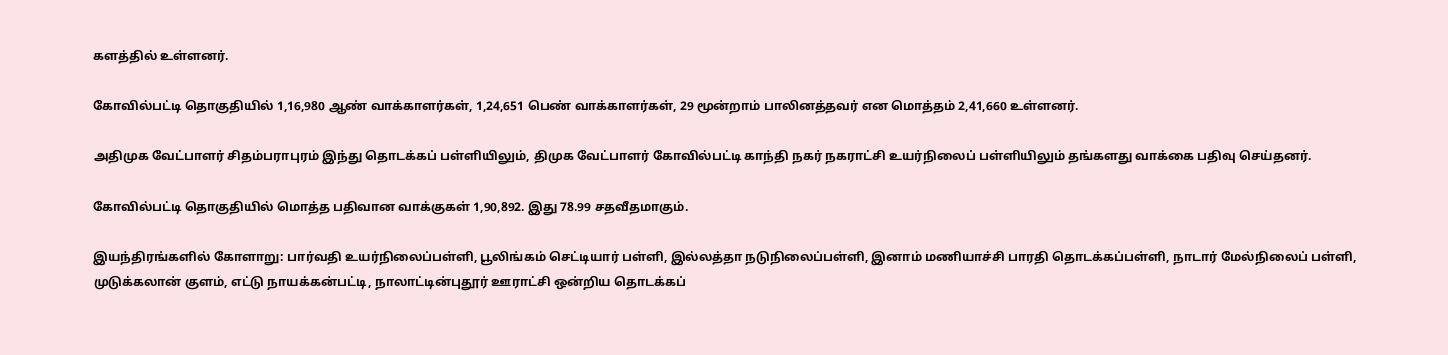களத்தில் உள்ளனர்.

கோவில்பட்டி தொகுதியில் 1,16,980 ஆண் வாக்காளர்கள், 1,24,651 பெண் வாக்காளர்கள், 29 மூன்றாம் பாலினத்தவர் என மொத்தம் 2,41,660 உள்ளனர்.

அதிமுக வேட்பாளர் சிதம்பராபுரம் இந்து தொடக்கப் பள்ளியிலும், திமுக வேட்பாளர் கோவில்பட்டி காந்தி நகர் நகராட்சி உயர்நிலைப் பள்ளியிலும் தங்களது வாக்கை பதிவு செய்தனர்.

கோவில்பட்டி தொகுதியில் மொத்த பதிவான வாக்குகள் 1,90,892. இது 78.99 சதவீதமாகும்.

இயந்திரங்களில் கோளாறு: பார்வதி உயர்நிலைப்பள்ளி, பூலிங்கம் செட்டியார் பள்ளி, இல்லத்தா நடுநிலைப்பள்ளி, இனாம் மணியாச்சி பாரதி தொடக்கப்பள்ளி, நாடார் மேல்நிலைப் பள்ளி, முடுக்கலான் குளம், எட்டு நாயக்கன்பட்டி, நாலாட்டின்புதூர் ஊராட்சி ஒன்றிய தொடக்கப்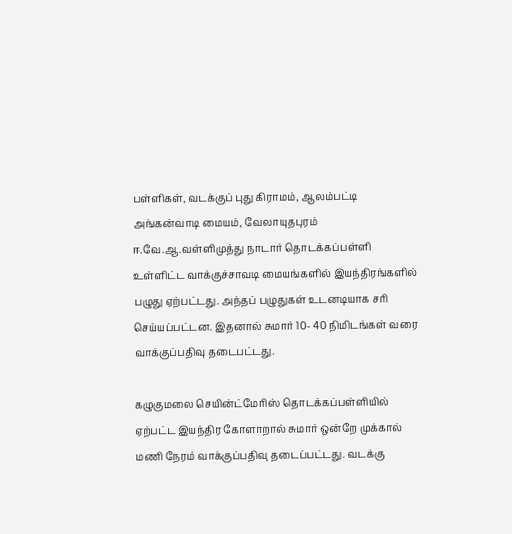பள்ளிகள், வடக்குப் புது கிராமம், ஆலம்பட்டி அங்கன்வாடி மையம், வேலாயுதபுரம் ஈ.வே.ஆ.வள்ளிமுத்து நாடார் தொடக்கப்பள்ளி உள்ளிட்ட வாக்குச்சாவடி மையங்களில் இயந்திரங்களில் பழுது ஏற்பட்டது. அந்தப் பழுதுகள் உடனடியாக சரி செய்யப்பட்டன. இதனால் சுமார் 10- 40 நிமிடங்கள் வரை வாக்குப்பதிவு தடைபட்டது.

கழுகுமலை செயின்ட்மேரிஸ் தொடக்கப்பள்ளியில் ஏற்பட்ட இயந்திர கோளாறால் சுமார் ஒன்றே முக்கால் மணி நேரம் வாக்குப்பதிவு தடைப்பட்டது. வடக்கு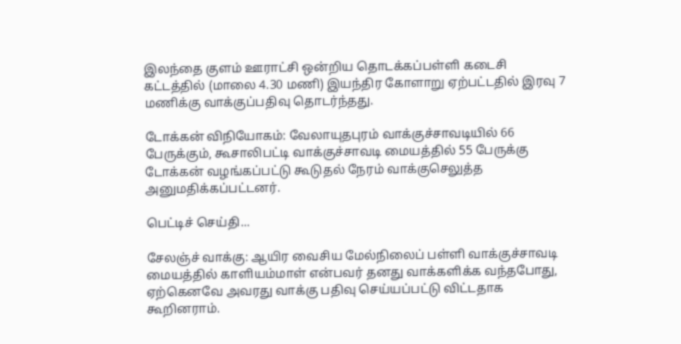இலந்தை குளம் ஊராட்சி ஒன்றிய தொடக்கப்பள்ளி கடைசி கட்டத்தில் (மாலை 4.30 மணி) இயந்திர கோளாறு ஏற்பட்டதில் இரவு 7 மணிக்கு வாக்குப்பதிவு தொடர்ந்தது.

டோக்கன் விநியோகம்: வேலாயுதபுரம் வாக்குச்சாவடியில் 66 பேருக்கும், கூசாலிபட்டி வாக்குச்சாவடி மையத்தில் 55 பேருக்கு டோக்கன் வழங்கப்பட்டு கூடுதல் நேரம் வாக்குசெலுத்த அனுமதிக்கப்பட்டனர்.

பெட்டிச் செய்தி...

சேலஞ்ச் வாக்கு: ஆயிர வைசிய மேல்நிலைப் பள்ளி வாக்குச்சாவடி மையத்தில் காளியம்மாள் என்பவர் தனது வாக்களிக்க வந்தபோது, ஏற்கெனவே அவரது வாக்கு பதிவு செய்யப்பட்டு விட்டதாக கூறினராம்.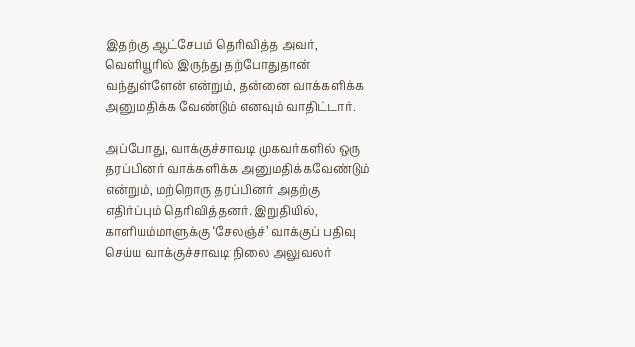இதற்கு ஆட்சேபம் தெரிவித்த அவர், வெளியூரில் இருந்து தற்போதுதான் வந்துள்ளேன் என்றும், தன்னை வாக்களிக்க அனுமதிக்க வேண்டும் எனவும் வாதிட்டார்.

அப்போது, வாக்குச்சாவடி முகவர்களில் ஒரு தரப்பினர் வாக்களிக்க அனுமதிக்கவேண்டும் என்றும், மற்றொரு தரப்பினர் அதற்கு எதிர்ப்பும் தெரிவித்தனர். இறுதியில், காளியம்மாளுக்கு ‘சேலஞ்ச்’ வாக்குப் பதிவு செய்ய வாக்குச்சாவடி நிலை அலுவலர்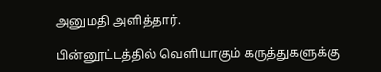அனுமதி அளித்தார்.

பின்னூட்டத்தில் வெளியாகும் கருத்துகளுக்கு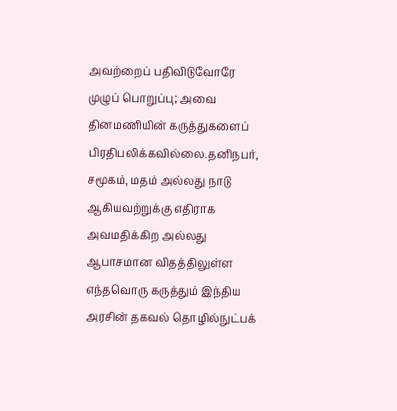அவற்றைப் பதிவிடுவோரே முழுப் பொறுப்பு; அவை தினமணியின் கருத்துகளைப் பிரதிபலிக்கவில்லை.தனிநபர், சமூகம், மதம் அல்லது நாடு ஆகியவற்றுக்கு எதிராக அவமதிக்கிற அல்லது ஆபாசமான விதத்திலுள்ள எந்தவொரு கருத்தும் இந்திய அரசின் தகவல் தொழில்நுட்பக்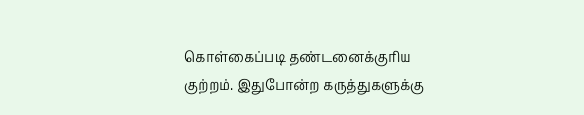கொள்கைப்படி தண்டனைக்குரிய குற்றம். இதுபோன்ற கருத்துகளுக்கு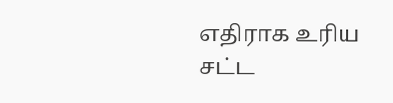எதிராக உரிய சட்ட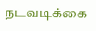நடவடிக்கை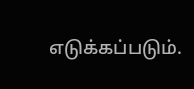எடுக்கப்படும்.